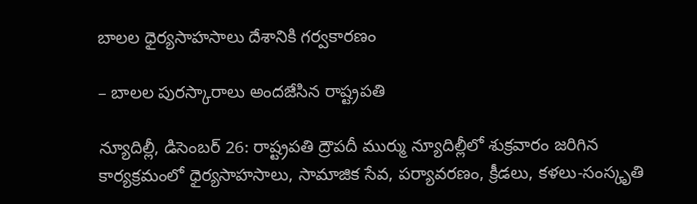బాల‌ల ధైర్య‌సాహ‌సాలు దేశానికి గ‌ర్వ‌కార‌ణం

– బాల‌ల పుర‌స్కారాలు అంద‌జేసిన రాష్ట్రప‌తి

న్యూదిల్లీ, డిసెంబ‌ర్ 26: రాష్ట్రపతి ద్రౌపదీ ముర్ము న్యూదిల్లీలో శుక్ర‌వారం జరిగిన కార్యక్రమంలో ధైర్యసాహసాలు, సామాజిక సేవ, పర్యావరణం, క్రీడలు, కళలు-సంస్కృతి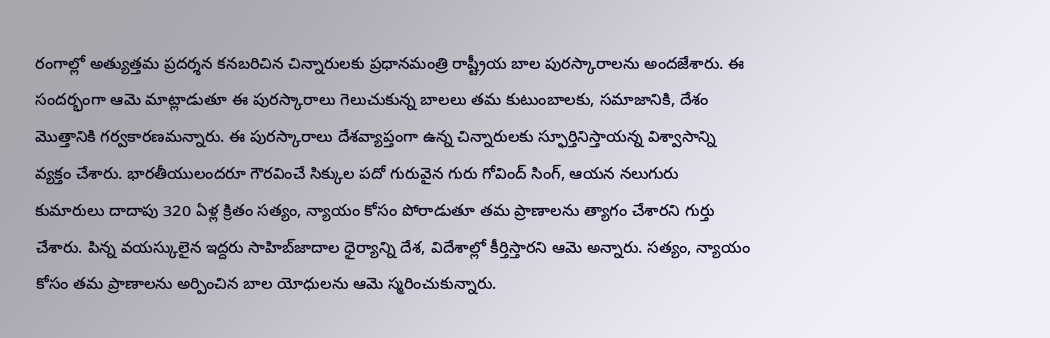రంగాల్లో అత్యుత్తమ ప్రదర్శన కనబరిచిన చిన్నారులకు ప్రధానమంత్రి రాష్ట్రీయ బాల పురస్కారాలను అంద‌జేశారు. ఈ సందర్భంగా ఆమె మాట్లాడుతూ ఈ పురస్కారాలు గెలుచుకున్న బాలలు తమ కుటుంబాలకు, సమాజానికి, దేశం మొత్తానికి గర్వకారణమన్నారు. ఈ పురస్కారాలు దేశవ్యాప్తంగా ఉన్న చిన్నారులకు స్ఫూర్తినిస్తాయన్న విశ్వాసాన్ని వ్యక్తం చేశారు. భారతీయులందరూ గౌరవించే సిక్కుల పదో గురువైన గురు గోవింద్ సింగ్, ఆయన నలుగురు కుమారులు దాదాపు 320 ఏళ్ల క్రితం సత్యం, న్యాయం కోసం పోరాడుతూ తమ ప్రాణాలను త్యాగం చేశార‌ని గుర్తు చేశారు. పిన్న వయస్కులైన ఇద్దరు సాహిబ్‌జాదాల ధైర్యాన్ని దేశ, విదేశాల్లో కీర్తిస్తారని ఆమె అన్నారు. సత్యం, న్యాయం కోసం తమ ప్రాణాలను అర్పించిన బాల యోధులను ఆమె స్మరించుకున్నారు.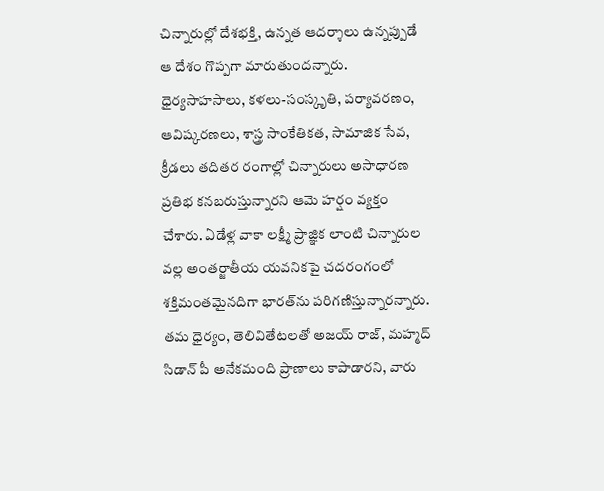చిన్నారుల్లో దేశభక్తి, ఉన్నత ఆదర్శాలు ఉన్నప్పుడే ఆ దేశం గొప్పగా మారుతుందన్నారు. ధైర్యసాహసాలు, కళలు-సంస్కృతి, పర్యావరణం, ఆవిష్కరణలు, శాస్త్ర సాంకేతికత, సామాజిక సేవ, క్రీడలు తదితర రంగాల్లో చిన్నారులు అసాధారణ ప్రతిభ కనబరుస్తున్నారని ఆమె హ‌ర్షం వ్యక్తం చేశారు. ఏడేళ్ల వాకా లక్ష్మీ ప్రాజ్ఞిక లాంటి చిన్నారుల వల్ల అంతర్జాతీయ యవనికపై చదరంగంలో శక్తిమంతమైనదిగా భారత్‌ను పరిగణిస్తున్నార‌న్నారు. తమ ధైర్యం, తెలివితేటలతో అజయ్ రాజ్, మహ్మద్ సిడాన్ పీ అనేకమంది ప్రాణాలు కాపాడారని, వారు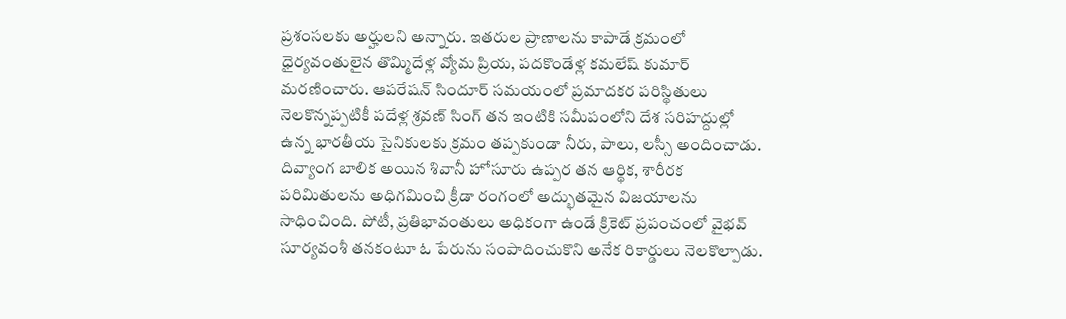ప్రశంసలకు అర్హులని అన్నారు. ఇతరుల ప్రాణాలను కాపాడే క్రమంలో ధైర్యవంతులైన తొమ్మిదేళ్ల వ్యోమ ప్రియ, పదకొండేళ్ల కమలేష్ కుమార్ మరణించారు. ఆపరేషన్ సిందూర్ సమయంలో ప్రమాదకర పరిస్థితులు నెలకొన్నప్పటికీ పదేళ్ల శ్రవణ్ సింగ్ తన ఇంటికి సమీపంలోని దేశ సరిహద్దుల్లో ఉన్న భారతీయ సైనికులకు క్రమం తప్పకుండా నీరు, పాలు, లస్సీ అందించాడు. దివ్యాంగ బాలిక అయిన శివానీ హోసూరు ఉప్పర తన ఆర్థిక, శారీరక పరిమితులను అధిగమించి క్రీడా రంగంలో అద్భుతమైన విజయాలను సాధించింది. పోటీ, ప్రతిభావంతులు అధికంగా ఉండే క్రికెట్ ప్రపంచంలో వైభవ్ సూర్యవంశీ తనకంటూ ఓ పేరును సంపాదించుకొని అనేక రికార్డులు నెలకొల్పాడు.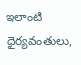ఇలాంటి ధైర్యవంతులు,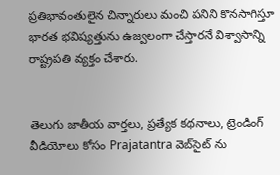ప్రతిభావంతులైన చిన్నారులు మంచి పనిని కొనసాగిస్తూ భారత భవిష్యత్తును ఉజ్వలంగా చేస్తారనే విశ్వాసాన్ని రాష్ట్రపతి వ్యక్తం చేశారు.


తెలుగు జాతీయ వార్తలు, ప్రత్యేక కథనాలు, ట్రెండింగ్ వీడియోలు కోసం Prajatantra వెబ్‌సైట్ ను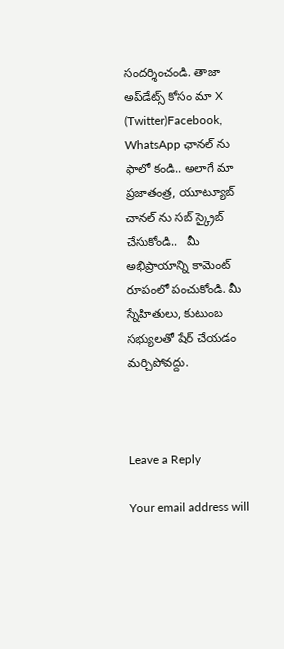సందర్శించండి. తాజా అప్‌డేట్స్ కోసం మా X (Twitter)Facebook, WhatsApp ఛానల్ ను ఫాలో కండి.. అలాగే మా ప్రజాతంత్ర, యూట్యూబ్ చానల్ ను సబ్ స్క్రైబ్ చేసుకోండి..   మీ అభిప్రాయాన్ని కామెంట్ రూపంలో పంచుకోండి. మీ స్నేహితులు, కుటుంబ సభ్యులతో షేర్ చేయడం మర్చిపోవద్దు.



Leave a Reply

Your email address will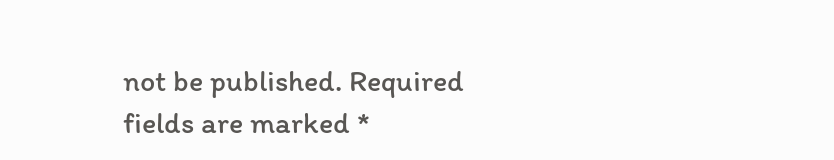not be published. Required fields are marked *